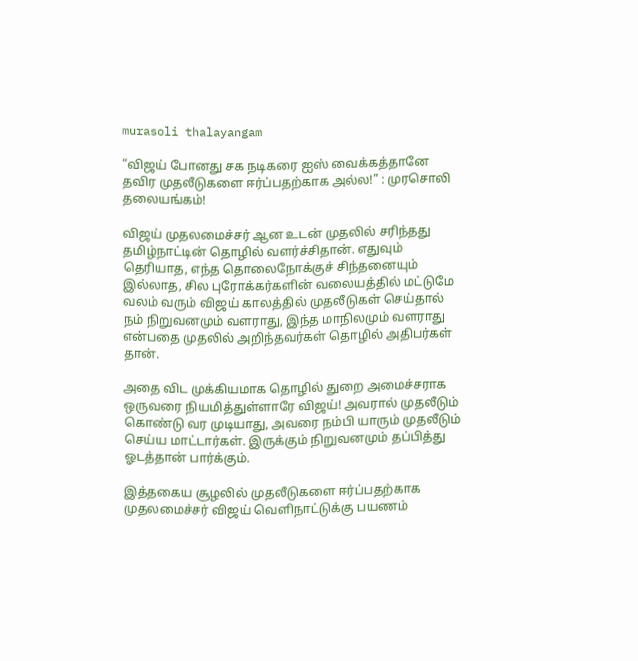murasoli thalayangam

“விஜய் போனது சக நடிகரை ஐஸ் வைக்கத்தானே தவிர முதலீடுகளை ஈர்ப்பதற்காக அல்ல!” : முரசொலி தலையங்கம்!

விஜய் முதலமைச்சர் ஆன உடன் முதலில் சரிந்தது தமிழ்நாட்டின் தொழில் வளர்ச்சிதான். எதுவும் தெரியாத, எந்த தொலைநோக்குச் சிந்தனையும் இல்லாத, சில புரோக்கர்களின் வலையத்தில் மட்டுமே வலம் வரும் விஜய் காலத்தில் முதலீடுகள் செய்தால் நம் நிறுவனமும் வளராது, இந்த மாநிலமும் வளராது என்பதை முதலில் அறிந்தவர்கள் தொழில் அதிபர்கள் தான்.

அதை விட முக்கியமாக தொழில் துறை அமைச்சராக ஒருவரை நியமித்துள்ளாரே விஜய்! அவரால் முதலீடும் கொண்டு வர முடியாது, அவரை நம்பி யாரும் முதலீடும் செய்ய மாட்டார்கள். இருக்கும் நிறுவனமும் தப்பித்து ஓடத்தான் பார்க்கும்.

இத்தகைய சூழலில் முதலீடுகளை ஈர்ப்பதற்காக முதலமைச்சர் விஜய் வெளிநாட்டுக்கு பயணம்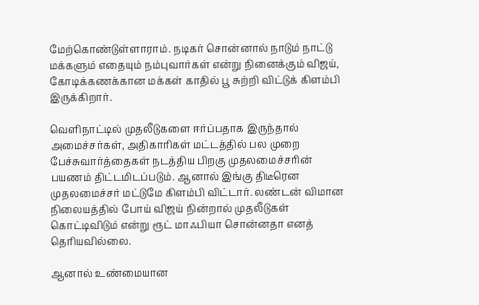மேற்கொண்டுள்ளாராம். நடிகர் சொன்னால் நாடும் நாட்டு மக்களும் எதையும் நம்புவார்கள் என்று நினைக்கும் விஜய், கோடிக்கணக்கான மக்கள் காதில் பூ சுற்றி விட்டுக் கிளம்பி இருக்கிறார்.

வெளிநாட்டில் முதலீடுகளை ஈர்ப்பதாக இருந்தால் அமைச்சர்கள், அதிகாரிகள் மட்டத்தில் பல முறை பேச்சுவார்த்தைகள் நடத்திய பிறகு முதலமைச்சரின் பயணம் திட்டமிடப்படும். ஆனால் இங்கு திடீரென முதலமைச்சர் மட்டுமே கிளம்பி விட்டார். லண்டன் விமான நிலையத்தில் போய் விஜய் நின்றால் முதலீடுகள் கொட்டிவிடும் என்று ரூட் மாஃபியா சொன்னதா எனத் தெரியவில்லை.

ஆனால் உண்மையான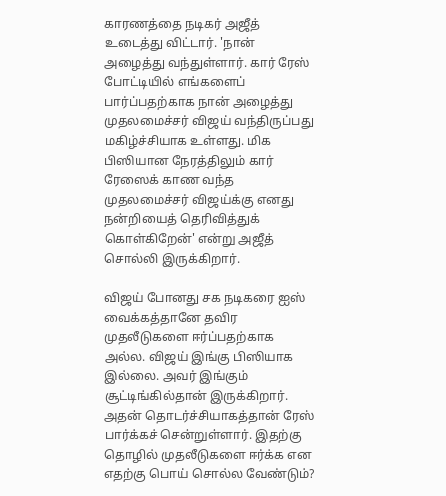காரணத்தை நடிகர் அஜீத் உடைத்து விட்டார். 'நான் அழைத்து வந்துள்ளார். கார் ரேஸ் போட்டியில் எங்களைப் பார்ப்பதற்காக நான் அழைத்து முதலமைச்சர் விஜய் வந்திருப்பது மகிழ்ச்சியாக உள்ளது. மிக பிஸியான நேரத்திலும் கார் ரேஸைக் காண வந்த முதலமைச்சர் விஜய்க்கு எனது நன்றியைத் தெரிவித்துக் கொள்கிறேன்' என்று அஜீத் சொல்லி இருக்கிறார்.

விஜய் போனது சக நடிகரை ஐஸ் வைக்கத்தானே தவிர முதலீடுகளை ஈர்ப்பதற்காக அல்ல. விஜய் இங்கு பிஸியாக இல்லை. அவர் இங்கும் சூட்டிங்கில்தான் இருக்கிறார். அதன் தொடர்ச்சியாகத்தான் ரேஸ் பார்க்கச் சென்றுள்ளார். இதற்கு தொழில் முதலீடுகளை ஈர்க்க என எதற்கு பொய் சொல்ல வேண்டும்?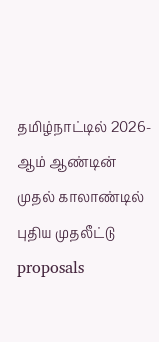தமிழ்நாட்டில் 2026-ஆம் ஆண்டின் முதல் காலாண்டில் புதிய முதலீட்டு proposals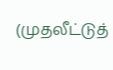(முதலீட்டுத்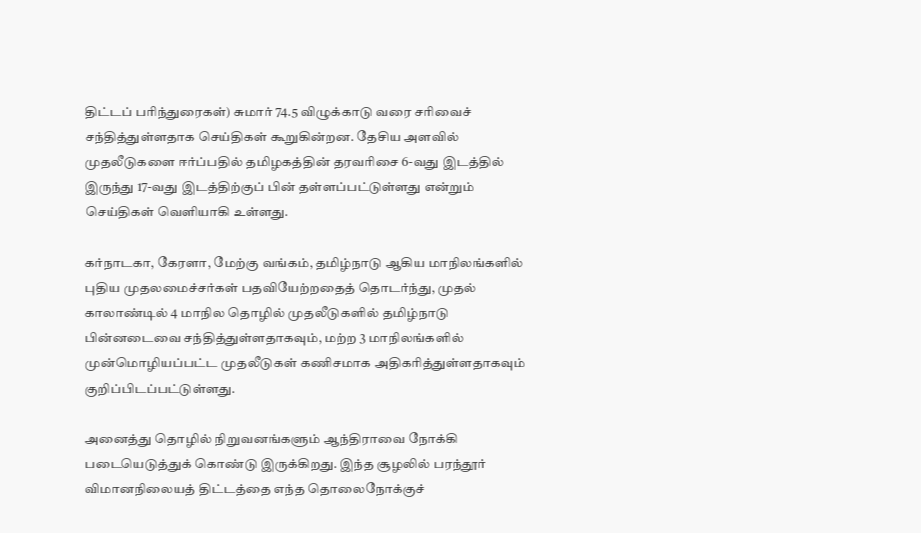திட்டப் பரிந்துரைகள்) சுமார் 74.5 விழுக்காடு வரை சரிவைச் சந்தித்துள்ளதாக செய்திகள் கூறுகின்றன. தேசிய அளவில் முதலீடுகளை ஈர்ப்பதில் தமிழகத்தின் தரவரிசை 6-வது இடத்தில் இருந்து 17-வது இடத்திற்குப் பின் தள்ளப்பட்டுள்ளது என்றும் செய்திகள் வெளியாகி உள்ளது.

கர்நாடகா, கேரளா, மேற்கு வங்கம், தமிழ்நாடு ஆகிய மாநிலங்களில் புதிய முதலமைச்சர்கள் பதவியேற்றதைத் தொடர்ந்து, முதல் காலாண்டில் 4 மாநில தொழில் முதலீடுகளில் தமிழ்நாடு பின்னடைவை சந்தித்துள்ளதாகவும், மற்ற 3 மாநிலங்களில் முன்மொழியப்பட்ட முதலீடுகள் கணிசமாக அதிகரித்துள்ளதாகவும் குறிப்பிடப்பட்டுள்ளது.

அனைத்து தொழில் நிறுவனங்களும் ஆந்திராவை நோக்கி படையெடுத்துக் கொண்டு இருக்கிறது. இந்த சூழலில் பரந்தூர் விமானநிலையத் திட்டத்தை எந்த தொலைநோக்குச்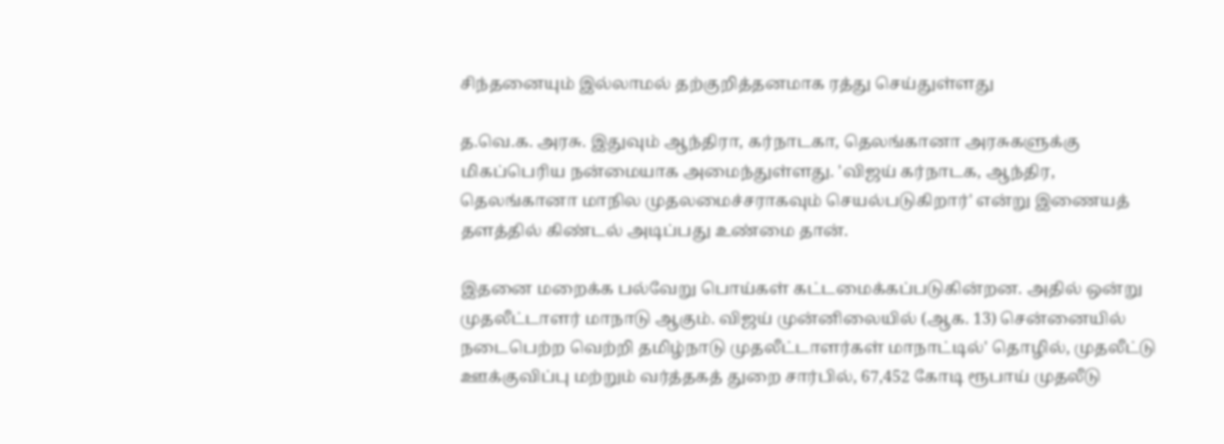சிந்தனையும் இல்லாமல் தற்குறித்தனமாக ரத்து செய்துள்ளது

த.வெ.க. அரசு. இதுவும் ஆந்திரா, கர்நாடகா, தெலங்கானா அரசுகளுக்கு மிகப்பெரிய நன்மையாக அமைந்துள்ளது. 'விஜய் கர்நாடக, ஆந்திர, தெலங்கானா மாநில முதலமைச்சராகவும் செயல்படுகிறார்' என்று இணையத் தளத்தில் கிண்டல் அடிப்பது உண்மை தான்.

இதனை மறைக்க பல்வேறு பொய்கள் கட்டமைக்கப்படுகின்றன. அதில் ஒன்று முதலீட்டாளர் மாநாடு ஆகும். விஜய் முன்னிலையில் (ஆக. 13) சென்னையில் நடைபெற்ற வெற்றி தமிழ்நாடு முதலீட்டாளர்கள் மாநாட்டில்' தொழில், முதலீட்டு ஊக்குவிப்பு மற்றும் வர்த்தகத் துறை சார்பில், 67,452 கோடி ரூபாய் முதலீடு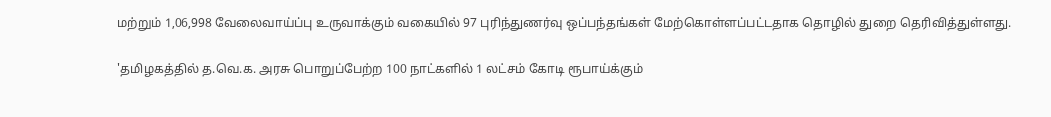மற்றும் 1,06,998 வேலைவாய்ப்பு உருவாக்கும் வகையில் 97 புரிந்துணர்வு ஒப்பந்தங்கள் மேற்கொள்ளப்பட்டதாக தொழில் துறை தெரிவித்துள்ளது.

'தமிழகத்தில் த.வெ.க. அரசு பொறுப்பேற்ற 100 நாட்களில் 1 லட்சம் கோடி ரூபாய்க்கும்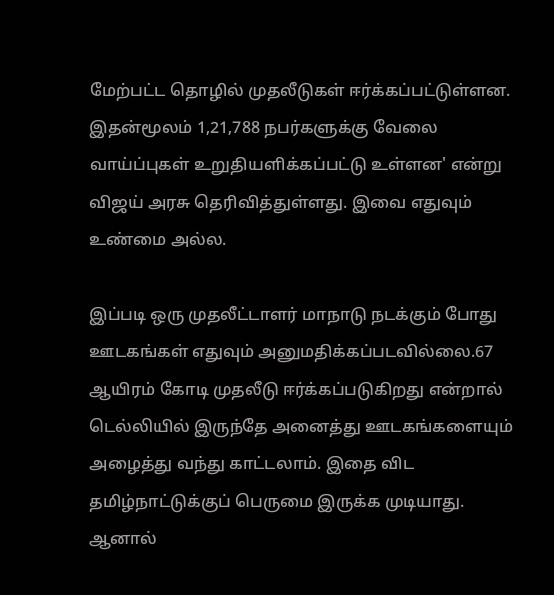மேற்பட்ட தொழில் முதலீடுகள் ஈர்க்கப்பட்டுள்ளன. இதன்மூலம் 1,21,788 நபர்களுக்கு வேலை வாய்ப்புகள் உறுதியளிக்கப்பட்டு உள்ளன' என்று விஜய் அரசு தெரிவித்துள்ளது. இவை எதுவும் உண்மை அல்ல.

இப்படி ஒரு முதலீட்டாளர் மாநாடு நடக்கும் போது ஊடகங்கள் எதுவும் அனுமதிக்கப்படவில்லை.67 ஆயிரம் கோடி முதலீடு ஈர்க்கப்படுகிறது என்றால் டெல்லியில் இருந்தே அனைத்து ஊடகங்களையும் அழைத்து வந்து காட்டலாம். இதை விட தமிழ்நாட்டுக்குப் பெருமை இருக்க முடியாது. ஆனால்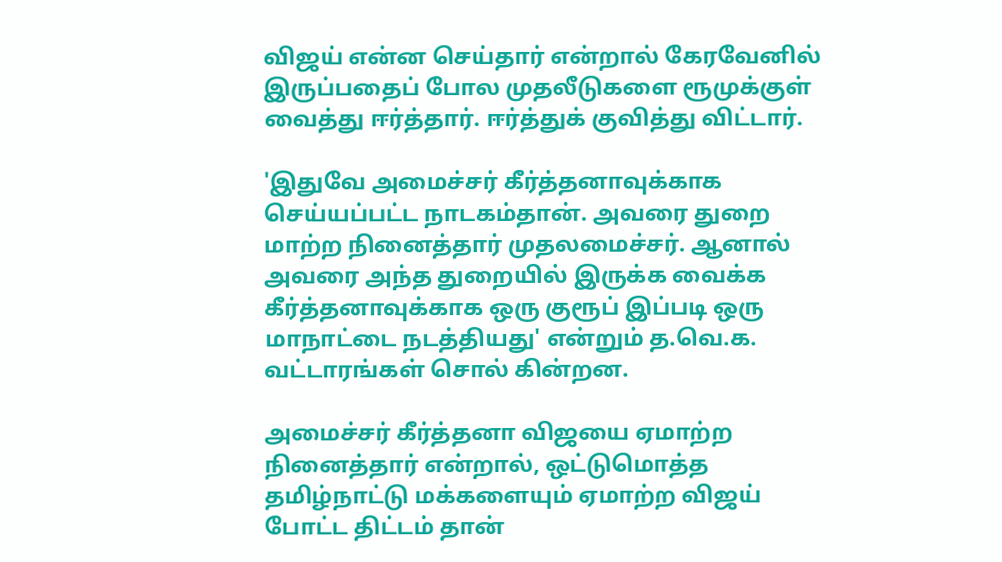விஜய் என்ன செய்தார் என்றால் கேரவேனில் இருப்பதைப் போல முதலீடுகளை ரூமுக்குள் வைத்து ஈர்த்தார். ஈர்த்துக் குவித்து விட்டார்.

'இதுவே அமைச்சர் கீர்த்தனாவுக்காக செய்யப்பட்ட நாடகம்தான். அவரை துறை மாற்ற நினைத்தார் முதலமைச்சர். ஆனால் அவரை அந்த துறையில் இருக்க வைக்க கீர்த்தனாவுக்காக ஒரு குரூப் இப்படி ஒரு மாநாட்டை நடத்தியது' என்றும் த.வெ.க. வட்டாரங்கள் சொல் கின்றன.

அமைச்சர் கீர்த்தனா விஜயை ஏமாற்ற நினைத்தார் என்றால், ஒட்டுமொத்த தமிழ்நாட்டு மக்களையும் ஏமாற்ற விஜய் போட்ட திட்டம் தான்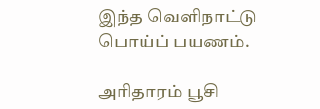இந்த வெளிநாட்டு பொய்ப் பயணம்.

அரிதாரம் பூசி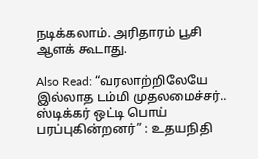நடிக்கலாம். அரிதாரம் பூசி ஆளக் கூடாது.

Also Read: “வரலாற்றிலேயே இல்லாத டம்மி முதலமைச்சர்.. ஸ்டிக்கர் ஒட்டி பொய் பரப்புகின்றனர்” : உதயநிதி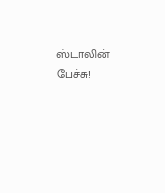ஸ்டாலின் பேச்சு!